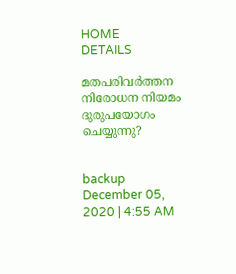HOME
DETAILS

മതപരിവര്‍ത്തന നിരോധന നിയമം ദുരുപയോഗം ചെയ്യുന്നു?


backup
December 05, 2020 | 4:55 AM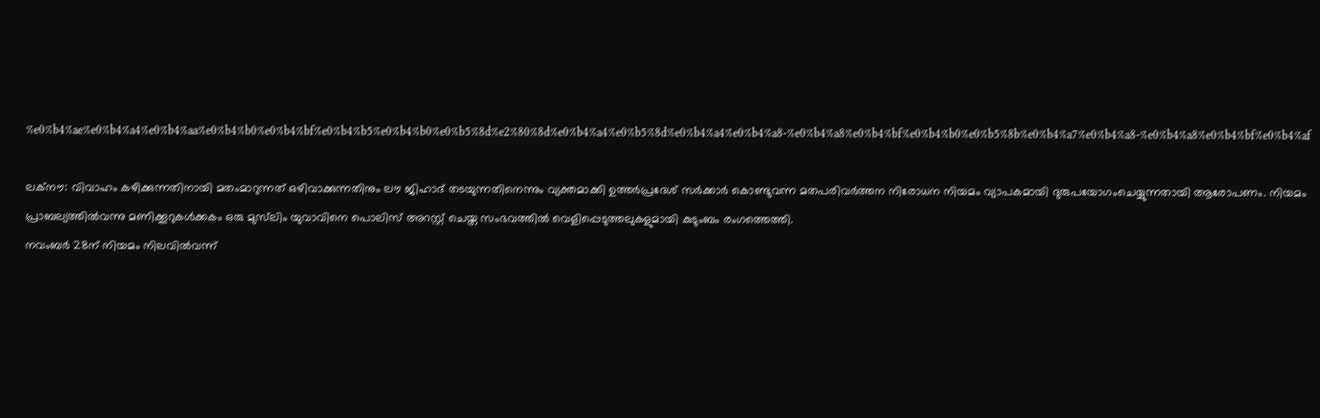%e0%b4%ae%e0%b4%a4%e0%b4%aa%e0%b4%b0%e0%b4%bf%e0%b4%b5%e0%b4%b0%e0%b5%8d%e2%80%8d%e0%b4%a4%e0%b5%8d%e0%b4%a4%e0%b4%a8-%e0%b4%a8%e0%b4%bf%e0%b4%b0%e0%b5%8b%e0%b4%a7%e0%b4%a8-%e0%b4%a8%e0%b4%bf%e0%b4%af

ലക്‌നൗ: വിവാഹം കഴിക്കുന്നതിനായി മതംമാറുന്നത് ഒഴിവാക്കുന്നതിനും ലൗ ജിഹാദ് തടയുന്നതിനെന്നും വ്യക്തമാക്കി ഉത്തര്‍പ്രദേശ് സര്‍ക്കാര്‍ കൊണ്ടുവന്ന മതപരിവര്‍ത്തന നിരോധന നിയമം വ്യാപകമായി ദുരുപയോഗംചെയ്യുന്നതായി ആരോപണം. നിയമം പ്രാബല്യത്തില്‍വന്നു മണിക്കൂറുകള്‍ക്കകം ഒരു മുസ്‌ലിം യുവാവിനെ പൊലിസ് അറസ്റ്റ് ചെയ്ത സംഭവത്തില്‍ വെളിപ്പെടുത്തലുകളുമായി കുടുംബം രംഗത്തെത്തി.
നവംബര്‍ 28ന് നിയമം നിലവില്‍വന്ന്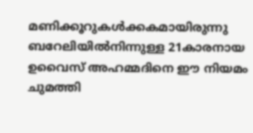മണിക്കൂറുകള്‍ക്കകമായിരുന്നു ബറേലിയില്‍നിന്നുള്ള 21കാരനായ ഉവൈസ് അഹമ്മദിനെ ഈ നിയമം ചുമത്തി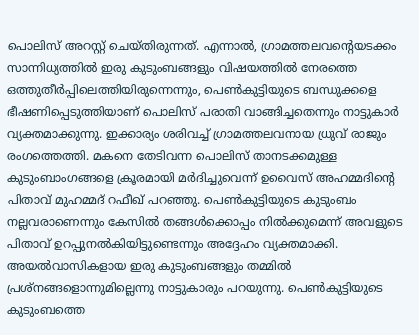പൊലിസ് അറസ്റ്റ് ചെയ്തിരുന്നത്. എന്നാല്‍, ഗ്രാമത്തലവന്റെയടക്കം സാന്നിധ്യത്തില്‍ ഇരു കുടുംബങ്ങളും വിഷയത്തില്‍ നേരത്തെ ഒത്തുതീര്‍പ്പിലെത്തിയിരുന്നെന്നും, പെണ്‍കുട്ടിയുടെ ബന്ധുക്കളെ ഭീഷണിപ്പെടുത്തിയാണ് പൊലിസ് പരാതി വാങ്ങിച്ചതെന്നും നാട്ടുകാര്‍ വ്യക്തമാക്കുന്നു. ഇക്കാര്യം ശരിവച്ച് ഗ്രാമത്തലവനായ ധ്രുവ് രാജും രംഗത്തെത്തി. മകനെ തേടിവന്ന പൊലിസ് താനടക്കമുള്ള കുടുംബാംഗങ്ങളെ ക്രൂരമായി മര്‍ദിച്ചുവെന്ന് ഉവൈസ് അഹമ്മദിന്റെ പിതാവ് മുഹമ്മദ് റഫീഖ് പറഞ്ഞു. പെണ്‍കുട്ടിയുടെ കുടുംബം നല്ലവരാണെന്നും കേസില്‍ തങ്ങള്‍ക്കൊപ്പം നില്‍ക്കുമെന്ന് അവളുടെ പിതാവ് ഉറപ്പുനല്‍കിയിട്ടുണ്ടെന്നും അദ്ദേഹം വ്യക്തമാക്കി. അയല്‍വാസികളായ ഇരു കുടുംബങ്ങളും തമ്മില്‍ പ്രശ്‌നങ്ങളൊന്നുമില്ലെന്നു നാട്ടുകാരും പറയുന്നു. പെണ്‍കുട്ടിയുടെ കുടുംബത്തെ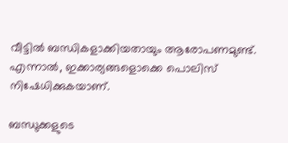വീട്ടില്‍ ബന്ധികളാക്കിയതായും ആരോപണമുണ്ട്. എന്നാല്‍, ഇക്കാര്യങ്ങളൊക്കെ പൊലിസ് നിഷേധിക്കുകയാണ്.

ബന്ധുക്കളുടെ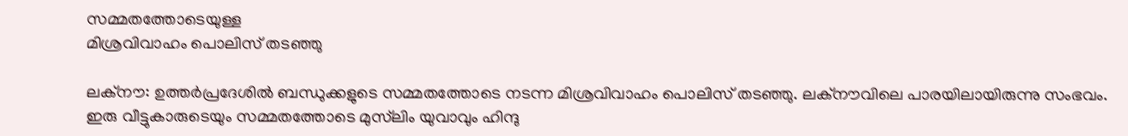സമ്മതത്തോടെയുള്ള
മിശ്രവിവാഹം പൊലിസ് തടഞ്ഞു

ലക്‌നൗ: ഉത്തര്‍പ്രദേശില്‍ ബന്ധുക്കളുടെ സമ്മതത്തോടെ നടന്ന മിശ്രവിവാഹം പൊലിസ് തടഞ്ഞു. ലക്‌നൗവിലെ പാരയിലായിരുന്നു സംഭവം.
ഇരു വീട്ടുകാരുടെയും സമ്മതത്തോടെ മുസ്‌ലിം യുവാവും ഹിന്ദു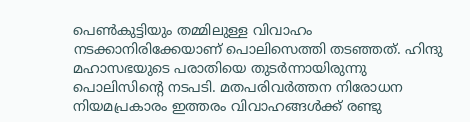പെണ്‍കുട്ടിയും തമ്മിലുള്ള വിവാഹം നടക്കാനിരിക്കേയാണ് പൊലിസെത്തി തടഞ്ഞത്. ഹിന്ദു മഹാസഭയുടെ പരാതിയെ തുടര്‍ന്നായിരുന്നു പൊലിസിന്റെ നടപടി. മതപരിവര്‍ത്തന നിരോധന നിയമപ്രകാരം ഇത്തരം വിവാഹങ്ങള്‍ക്ക് രണ്ടു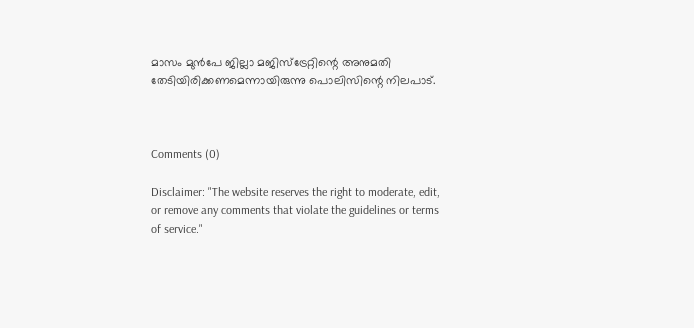മാസം മുന്‍പേ ജില്ലാ മജിസ്‌ട്രേറ്റിന്റെ അനുമതി തേടിയിരിക്കണമെന്നായിരുന്നു പൊലിസിന്റെ നിലപാട്.



Comments (0)

Disclaimer: "The website reserves the right to moderate, edit, or remove any comments that violate the guidelines or terms of service."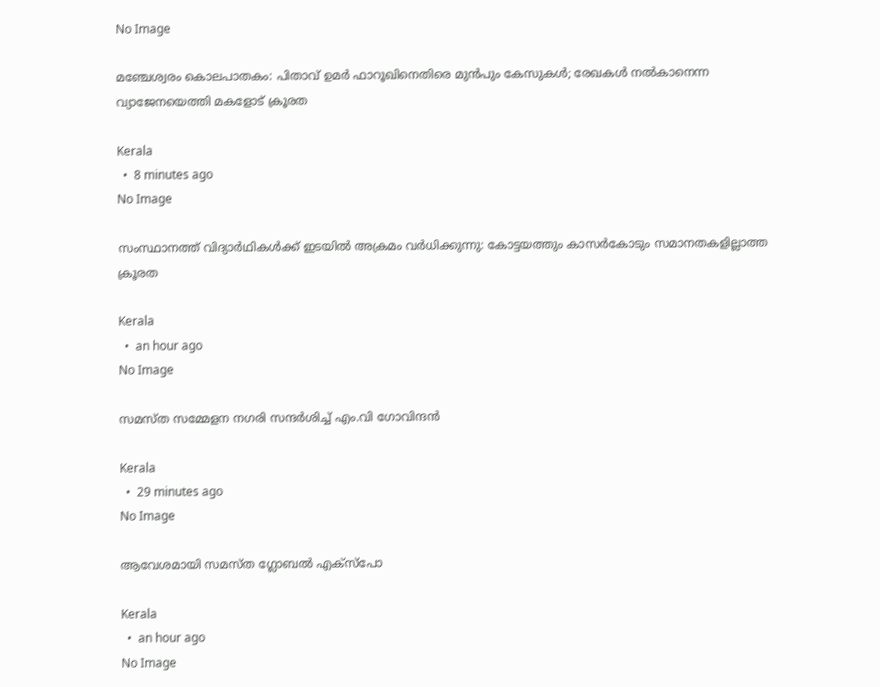No Image

മഞ്ചേശ്വരം കൊലപാതകം: പിതാവ് ഉമർ ഫാറൂഖിനെതിരെ മുൻപും കേസുകൾ; രേഖകൾ നൽകാനെന്ന വ്യാജേനയെത്തി മകളോട് ക്രൂരത

Kerala
  •  8 minutes ago
No Image

സംസ്ഥാനത്ത് വിദ്യാർഥികൾക്ക് ഇടയിൽ അക്രമം വർധിക്കുന്നു: കോട്ടയത്തും കാസർകോടും സമാനതകളില്ലാത്ത ക്രൂരത

Kerala
  •  an hour ago
No Image

സമസ്ത സമ്മേളന നഗരി സന്ദർശിച്ച് എം.വി ഗോവിന്ദൻ

Kerala
  •  29 minutes ago
No Image

ആവേശമായി സമസ്ത ഗ്ലോബല്‍ എക്‌സ്‌പോ

Kerala
  •  an hour ago
No Image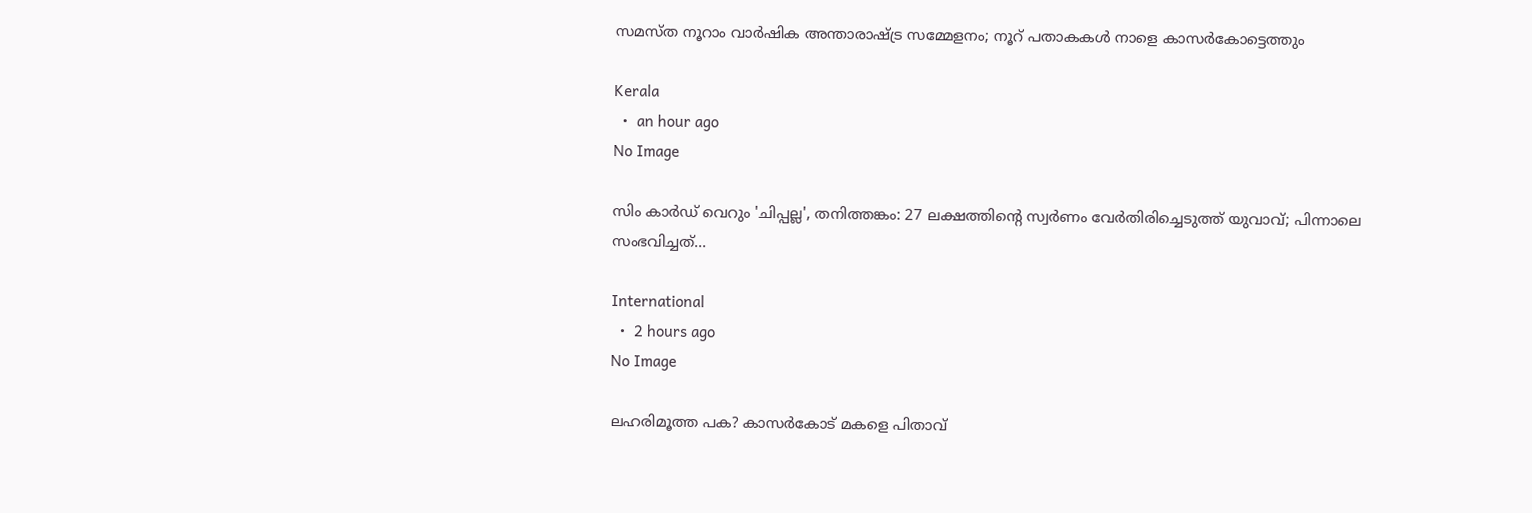സമസ്ത നൂറാം വാര്‍ഷിക അന്താരാഷ്ട്ര സമ്മേളനം; നൂറ് പതാകകള്‍ നാളെ കാസര്‍കോട്ടെത്തും

Kerala
  •  an hour ago
No Image

സിം കാർഡ് വെറും 'ചിപ്പല്ല', തനിത്തങ്കം: 27 ലക്ഷത്തിന്റെ സ്വർണം വേർതിരിച്ചെടുത്ത് യുവാവ്; പിന്നാലെ സംഭവിച്ചത്...

International
  •  2 hours ago
No Image

ലഹരിമൂത്ത പക? കാസർകോട് മകളെ പിതാവ്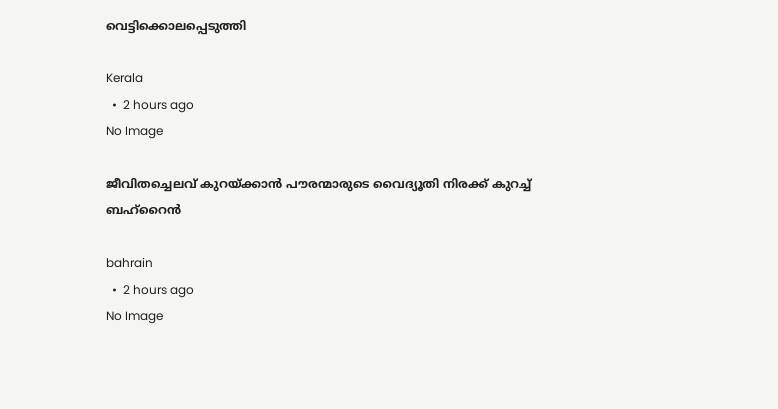വെട്ടിക്കൊലപ്പെടുത്തി

Kerala
  •  2 hours ago
No Image

ജീവിതച്ചെലവ് കുറയ്ക്കാന്‍ പൗരന്മാരുടെ വൈദ്യൂതി നിരക്ക് കുറച്ച് ബഹ്‌റൈന്‍

bahrain
  •  2 hours ago
No Image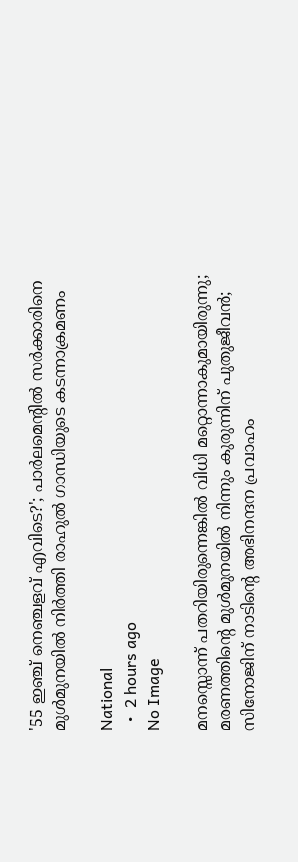'55 ഇഞ്ച് നെഞ്ചളവ് എവിടെ?'; പാർലമെന്റിൽ സർക്കാരിനെ മുൾമുനയിൽ നിർത്തി രാഹുൽ ഗാന്ധിയുടെ കടന്നാക്രമണം

National
  •  2 hours ago
No Image

മനസ്സൊന്ന് പതറിയിരുന്നെങ്കിൽ വിധി മറ്റൊന്നാകുമായിരുന്നു; മരണത്തിന്റെ മുൾമുനയിൽ നിന്നും കുരുന്നിന് പുതുജീവൻ; സിനോജിന് നാടിന്റെ അഭിനന്ദന പ്രവാഹം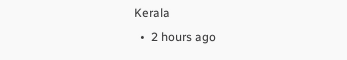Kerala
  •  2 hours ago